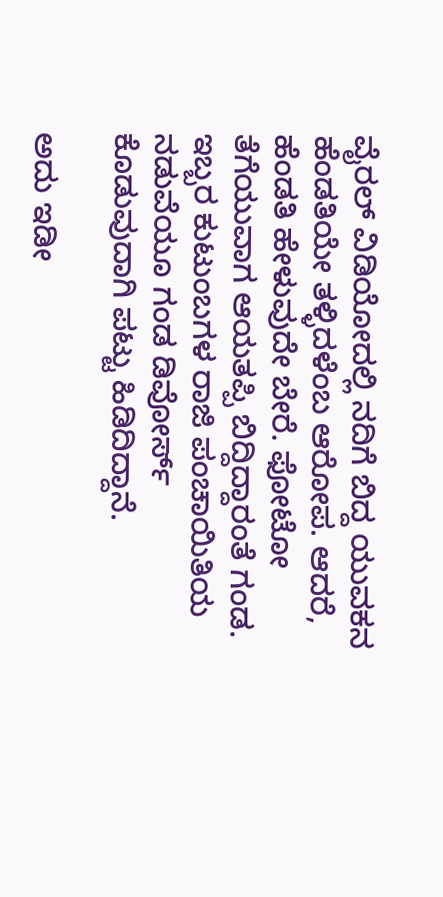ವೈರಲ್ ವಿಡಿಯೋದಲ್ಲಿ ನದಿಗೆ ಬಿದ್ದ ಯುವಕನ ಹೆಂಡತಿಯೇ ತಳ್ಳಿದಳೆಂಬ ಆರೋಪ. ಆದರೆ, ಹೆಂಡತಿ ಹೇಳುವುದೇ ಬೇರೆ. ಫೋಟೋ ತೆಗೆಯುವಾಗ ಆಯತಪ್ಪಿ ಬಿದ್ದಿದ್ದಾರಂತೆ ಗಂಡ. ಇಬ್ಬರ ಕುಟುಂಬಗಳ ರಾಜಿ ಪಂಚಾಯಿತಿಯ ನಡುವೆಯೂ ಗಂಡ ಡಿವೋರ್ಸ್ ಕೊಡುವುದಾಗಿ ಪಟ್ಟು ಹಿಡಿದಿದ್ದಾನೆ.

ಅದು ಇಡೀ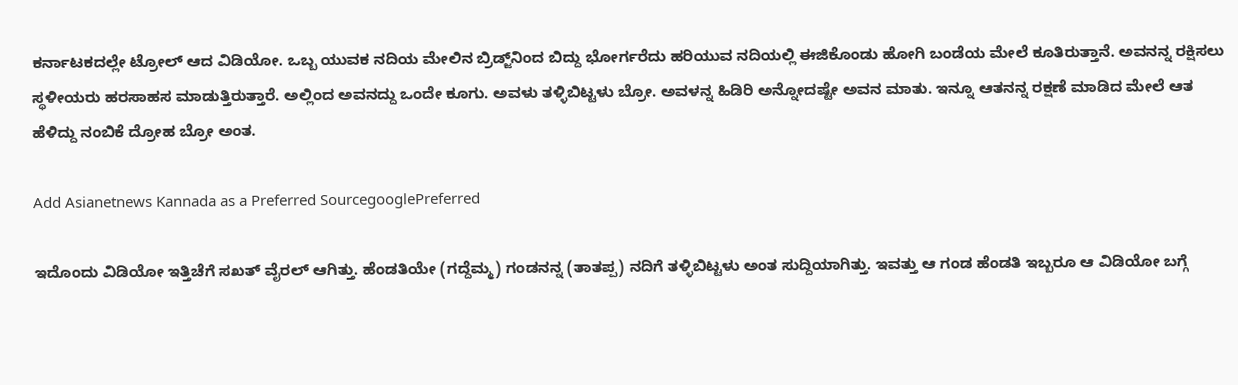ಕರ್ನಾಟಕದಲ್ಲೇ ಟ್ರೋಲ್ ಆದ ವಿಡಿಯೋ. ಒಬ್ಬ ಯುವಕ ನದಿಯ ಮೇಲಿನ ಬ್ರಿಡ್ಜ್‌ನಿಂದ ಬಿದ್ದು ಭೋರ್ಗರೆದು ಹರಿಯುವ ನದಿಯಲ್ಲಿ ಈಜಿಕೊಂಡು ಹೋಗಿ ಬಂಡೆಯ ಮೇಲೆ ಕೂತಿರುತ್ತಾನೆ. ಅವನನ್ನ ರಕ್ಷಿಸಲು ಸ್ಥಳೀಯರು ಹರಸಾಹಸ ಮಾಡುತ್ತಿರುತ್ತಾರೆ. ಅಲ್ಲಿಂದ ಅವನದ್ದು ಒಂದೇ ಕೂಗು. ಅವಳು ತಳ್ಳಿಬಿಟ್ಟಳು ಬ್ರೋ. ಅವಳನ್ನ ಹಿಡಿರಿ ಅನ್ನೋದಷ್ಟೇ ಅವನ ಮಾತು. ಇನ್ನೂ ಆತನನ್ನ ರಕ್ಷಣೆ ಮಾಡಿದ ಮೇಲೆ ಆತ ಹೆಳಿದ್ದು ನಂಬಿಕೆ ದ್ರೋಹ ಬ್ರೋ ಅಂತ.

Add Asianetnews Kannada as a Preferred SourcegooglePreferred

ಇದೊಂದು ವಿಡಿಯೋ ಇತ್ತಿಚೆಗೆ ಸಖತ್ ವೈರಲ್ ಆಗಿತ್ತು. ಹೆಂಡತಿಯೇ (ಗದ್ದೆಮ್ಮ) ಗಂಡನನ್ನ (ತಾತಪ್ಪ) ನದಿಗೆ ತಳ್ಳಿಬಿಟ್ಟಳು ಅಂತ ಸುದ್ದಿಯಾಗಿತ್ತು. ಇವತ್ತು ಆ ಗಂಡ ಹೆಂಡತಿ ಇಬ್ಬರೂ ಆ ವಿಡಿಯೋ ಬಗ್ಗೆ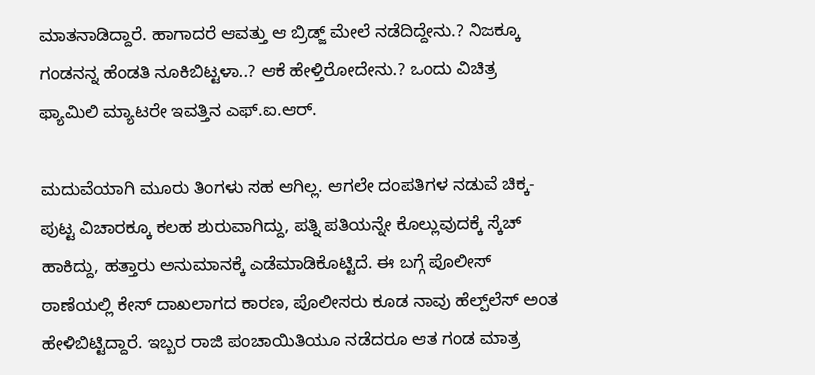ಮಾತನಾಡಿದ್ದಾರೆ. ಹಾಗಾದರೆ ಆವತ್ತು ಆ ಬ್ರಿಡ್ಜ್ ಮೇಲೆ ನಡೆದಿದ್ದೇನು.? ನಿಜಕ್ಕೂ ಗಂಡನನ್ನ ಹೆಂಡತಿ ನೂಕಿಬಿಟ್ಟಳಾ..? ಆಕೆ ಹೇಳ್ತಿರೋದೇನು.? ಒಂದು ವಿಚಿತ್ರ ಫ್ಯಾಮಿಲಿ ಮ್ಯಾಟರೇ ಇವತ್ತಿನ ಎಫ್.ಐ.ಆರ್.

ಮದುವೆಯಾಗಿ ಮೂರು ತಿಂಗಳು ಸಹ ಆಗಿಲ್ಲ. ಆಗಲೇ ದಂಪತಿಗಳ ನಡುವೆ ಚಿಕ್ಕ-ಪುಟ್ಟ ವಿಚಾರಕ್ಕೂ ಕಲಹ ಶುರುವಾಗಿದ್ದು, ಪತ್ನಿ ಪತಿಯನ್ನೇ ಕೊಲ್ಲುವುದಕ್ಕೆ ಸ್ಕೆಚ್ ಹಾಕಿದ್ದು, ಹತ್ತಾರು ಅನುಮಾನಕ್ಕೆ ಎಡೆಮಾಡಿಕೊಟ್ಟಿದೆ. ಈ ಬಗ್ಗೆ ಪೊಲೀಸ್ ಠಾಣೆಯಲ್ಲಿ ಕೇಸ್ ದಾಖಲಾಗದ ಕಾರಣ, ಪೊಲೀಸರು ಕೂಡ ನಾವು ಹೆಲ್ಪ್‌ಲೆಸ್ ಅಂತ ಹೇಳಿಬಿಟ್ಟಿದ್ದಾರೆ. ಇಬ್ಬರ ರಾಜಿ ಪಂಚಾಯಿತಿಯೂ ನಡೆದರೂ ಆತ ಗಂಡ ಮಾತ್ರ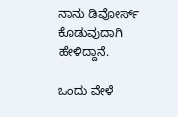ನಾನು ಡಿವೋರ್ಸ್ ಕೊಡುವುದಾಗಿ ಹೇಳಿದ್ದಾನೆ.

ಒಂದು ವೇಳೆ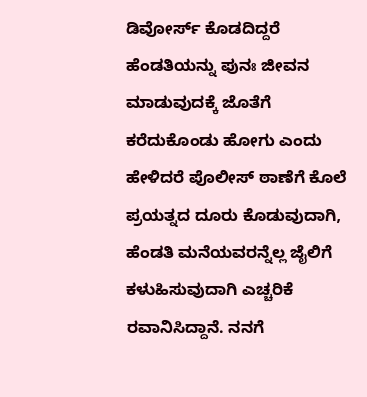ಡಿವೋರ್ಸ್ ಕೊಡದಿದ್ದರೆ ಹೆಂಡತಿಯನ್ನು ಪುನಃ ಜೀವನ ಮಾಡುವುದಕ್ಕೆ ಜೊತೆಗೆ ಕರೆದುಕೊಂಡು ಹೋಗು ಎಂದು ಹೇಳಿದರೆ ಪೊಲೀಸ್ ಠಾಣೆಗೆ ಕೊಲೆ ಪ್ರಯತ್ನದ ದೂರು ಕೊಡುವುದಾಗಿ, ಹೆಂಡತಿ ಮನೆಯವರನ್ನೆಲ್ಲ ಜೈಲಿಗೆ ಕಳುಹಿಸುವುದಾಗಿ ಎಚ್ಚರಿಕೆ ರವಾನಿಸಿದ್ದಾನೆ. ನನಗೆ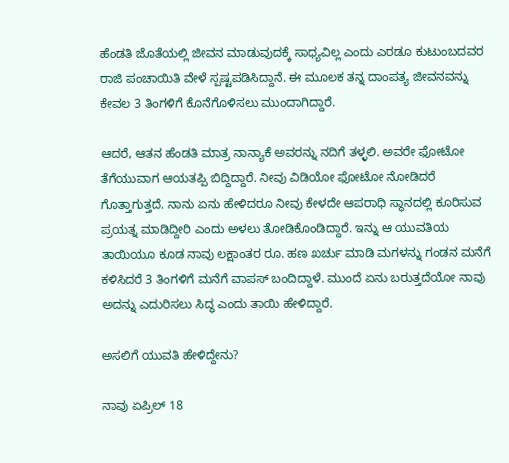ಹೆಂಡತಿ ಜೊತೆಯಲ್ಲಿ ಜೀವನ ಮಾಡುವುದಕ್ಕೆ ಸಾಧ್ಯವಿಲ್ಲ ಎಂದು ಎರಡೂ ಕುಟುಂಬದವರ ರಾಜಿ ಪಂಚಾಯಿತಿ ವೇಳೆ ಸ್ಪಷ್ಟಪಡಿಸಿದ್ದಾನೆ. ಈ ಮೂಲಕ ತನ್ನ ದಾಂಪತ್ಯ ಜೀವನವನ್ನು ಕೇವಲ 3 ತಿಂಗಳಿಗೆ ಕೊನೆಗೊಳಿಸಲು ಮುಂದಾಗಿದ್ದಾರೆ.

ಆದರೆ, ಆತನ ಹೆಂಡತಿ ಮಾತ್ರ ನಾನ್ಯಾಕೆ ಅವರನ್ನು ನದಿಗೆ ತಳ್ಳಲಿ. ಅವರೇ ಫೋಟೋ ತೆಗೆಯುವಾಗ ಆಯತಪ್ಪಿ ಬಿದ್ದಿದ್ದಾರೆ. ನೀವು ವಿಡಿಯೋ ಫೋಟೋ ನೋಡಿದರೆ ಗೊತ್ತಾಗುತ್ತದೆ. ನಾನು ಏನು ಹೇಳಿದರೂ ನೀವು ಕೇಳದೇ ಆಪರಾಧಿ ಸ್ಥಾನದಲ್ಲಿ ಕೂರಿಸುವ ಪ್ರಯತ್ನ ಮಾಡಿದ್ದೀರಿ ಎಂದು ಅಳಲು ತೋಡಿಕೊಂಡಿದ್ದಾರೆ. ಇನ್ನು ಆ ಯುವತಿಯ ತಾಯಿಯೂ ಕೂಡ ನಾವು ಲಕ್ಷಾಂತರ ರೂ. ಹಣ ಖರ್ಚು ಮಾಡಿ ಮಗಳನ್ನು ಗಂಡನ ಮನೆಗೆ ಕಳಿಸಿದರೆ 3 ತಿಂಗಳಿಗೆ ಮನೆಗೆ ವಾಪಸ್ ಬಂದಿದ್ದಾಳೆ. ಮುಂದೆ ಏನು ಬರುತ್ತದೆಯೋ ನಾವು ಅದನ್ನು ಎದುರಿಸಲು ಸಿದ್ಧ ಎಂದು ತಾಯಿ ಹೇಳಿದ್ದಾರೆ.

ಅಸಲಿಗೆ ಯುವತಿ ಹೇಳಿದ್ದೇನು?

ನಾವು ಏಪ್ರಿಲ್ 18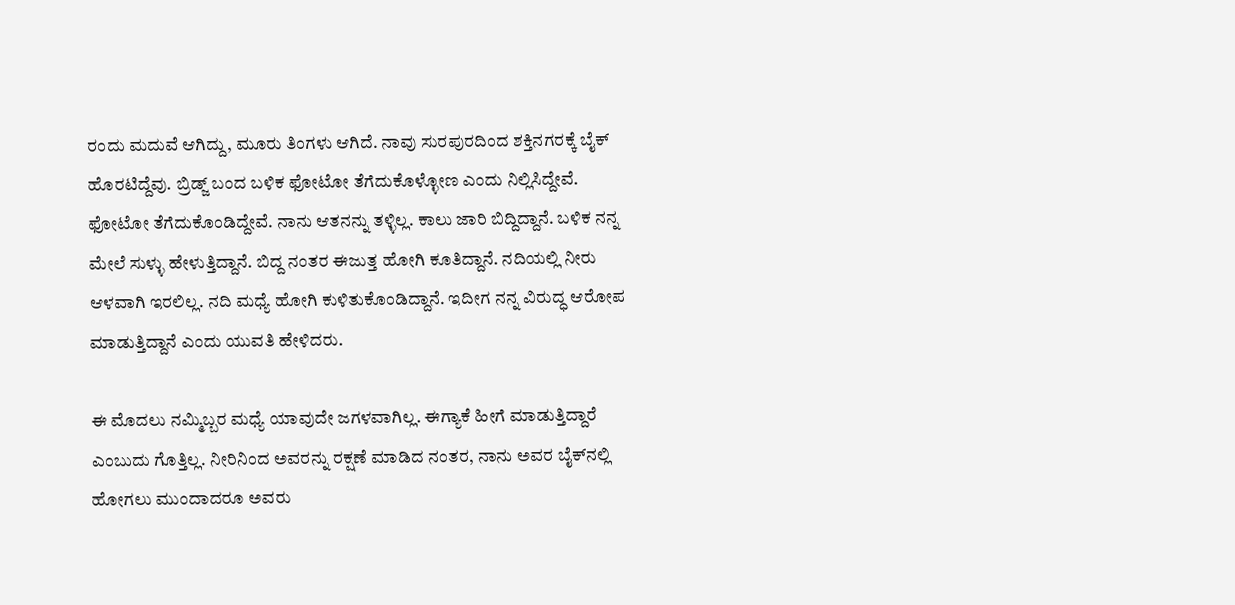ರಂದು ಮದುವೆ ಆಗಿದ್ದು, ಮೂರು ತಿಂಗಳು ಆಗಿದೆ. ನಾವು ಸುರಪುರದಿಂದ ಶಕ್ತಿನಗರಕ್ಕೆ ಬೈಕ್ ಹೊರಟಿದ್ದೆವು. ಬ್ರಿಡ್ಜ್ ಬಂದ ಬಳಿಕ ಫೋಟೋ ತೆಗೆದುಕೊಳ್ಳೋಣ ಎಂದು ನಿಲ್ಲಿಸಿದ್ದೇವೆ. ಫೋಟೋ ತೆಗೆದುಕೊಂಡಿದ್ದೇವೆ. ನಾನು ಆತನನ್ನು ತಳ್ಳಿಲ್ಲ. ಕಾಲು ಜಾರಿ ಬಿದ್ದಿದ್ದಾನೆ. ಬಳಿಕ ನನ್ನ ಮೇಲೆ ಸುಳ್ಳು ಹೇಳುತ್ತಿದ್ದಾನೆ. ಬಿದ್ದ ನಂತರ ಈಜುತ್ತ ಹೋಗಿ ಕೂತಿದ್ದಾನೆ. ನದಿಯಲ್ಲಿ ನೀರು ಆಳವಾಗಿ ಇರಲಿಲ್ಲ. ನದಿ ಮಧ್ಯೆ ಹೋಗಿ ಕುಳಿತುಕೊಂಡಿದ್ದಾನೆ. ಇದೀಗ ನನ್ನ ವಿರುದ್ಧ ಆರೋಪ ಮಾಡುತ್ತಿದ್ದಾನೆ ಎಂದು ಯುವತಿ ಹೇಳಿದರು.

ಈ ಮೊದಲು ನಮ್ಮಿಬ್ಬರ ಮಧ್ಯೆ ಯಾವುದೇ ಜಗಳವಾಗಿಲ್ಲ. ಈಗ್ಯಾಕೆ ಹೀಗೆ ಮಾಡುತ್ತಿದ್ದಾರೆ ಎಂಬುದು ಗೊತ್ತಿಲ್ಲ. ನೀರಿನಿಂದ ಅವರನ್ನು ರಕ್ಷಣೆ ಮಾಡಿದ ನಂತರ, ನಾನು ಅವರ ಬೈಕ್‌ನಲ್ಲಿ ಹೋಗಲು ಮುಂದಾದರೂ ಅವರು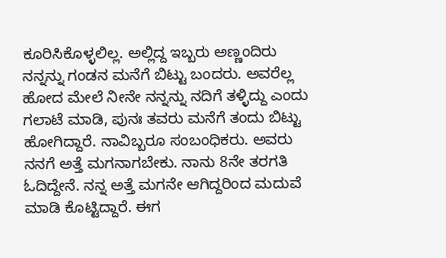ಕೂರಿಸಿಕೊಳ್ಳಲಿಲ್ಲ. ಅಲ್ಲಿದ್ದ ಇಬ್ಬರು ಅಣ್ಣಂದಿರು ನನ್ನನ್ನು ಗಂಡನ ಮನೆಗೆ ಬಿಟ್ಟು ಬಂದರು. ಅವರೆಲ್ಲ ಹೋದ ಮೇಲೆ ನೀನೇ ನನ್ನನ್ನು ನದಿಗೆ ತಳ್ಳಿದ್ದು ಎಂದು ಗಲಾಟೆ ಮಾಡಿ, ಪುನಃ ತವರು ಮನೆಗೆ ತಂದು ಬಿಟ್ಟು ಹೋಗಿದ್ದಾರೆ. ನಾವಿಬ್ಬರೂ ಸಂಬಂಧಿಕರು. ಅವರು ನನಗೆ ಅತ್ತೆ ಮಗನಾಗಬೇಕು. ನಾನು 8ನೇ ತರಗತಿ ಓದಿದ್ದೇನೆ. ನನ್ನ ಅತ್ತೆ ಮಗನೇ ಆಗಿದ್ದರಿಂದ ಮದುವೆ ಮಾಡಿ ಕೊಟ್ಟಿದ್ದಾರೆ. ಈಗ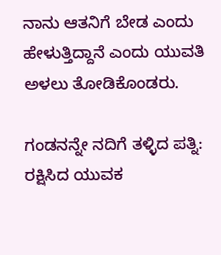ನಾನು ಆತನಿಗೆ ಬೇಡ ಎಂದು ಹೇಳುತ್ತಿದ್ದಾನೆ ಎಂದು ಯುವತಿ ಅಳಲು ತೋಡಿಕೊಂಡರು.

ಗಂಡನನ್ನೇ ನದಿಗೆ ತಳ್ಳಿದ ಪತ್ನಿ: ರಕ್ಷಿಸಿದ ಯುವಕ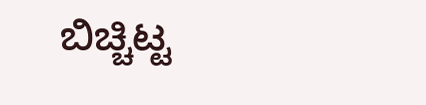ಬಿಚ್ಚಿಟ್ಟ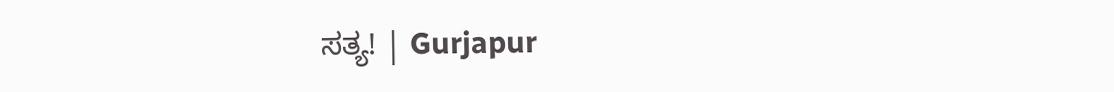ಸತ್ಯ! | Gurjapur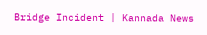Bridge Incident | Kannada News